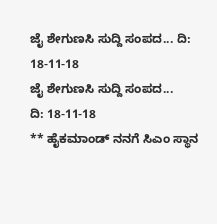ಜೈ ಶೇಗುಣಸಿ ಸುದ್ದಿ ಸಂಪದ... ದಿ: 18-11-18
ಜೈ ಶೇಗುಣಸಿ ಸುದ್ದಿ ಸಂಪದ...
ದಿ: 18-11-18
** ಹೈಕಮಾಂಡ್ ನನಗೆ ಸಿಎಂ ಸ್ಥಾನ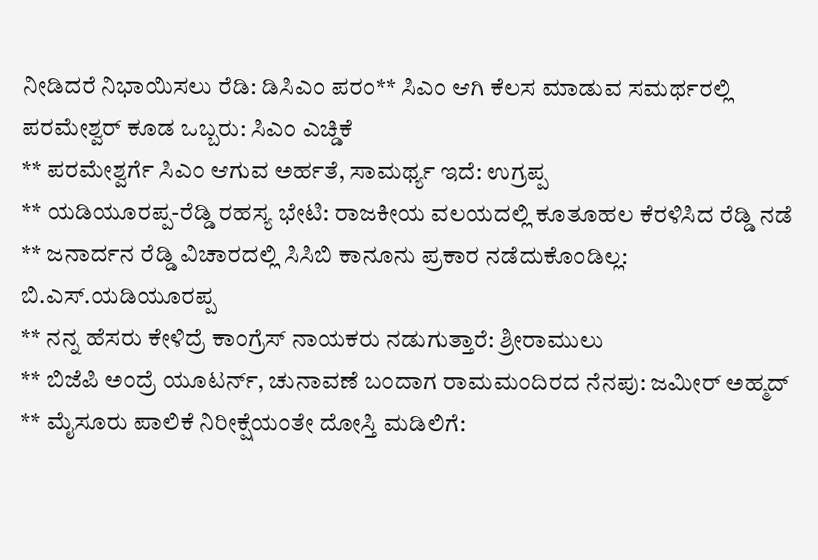ನೀಡಿದರೆ ನಿಭಾಯಿಸಲು ರೆಡಿ: ಡಿಸಿಎಂ ಪರಂ** ಸಿಎಂ ಆಗಿ ಕೆಲಸ ಮಾಡುವ ಸಮರ್ಥರಲ್ಲಿ ಪರಮೇಶ್ವರ್ ಕೂಡ ಒಬ್ಬರು: ಸಿಎಂ ಎಚ್ಡಿಕೆ
** ಪರಮೇಶ್ವರ್ಗೆ ಸಿಎಂ ಆಗುವ ಅರ್ಹತೆ, ಸಾಮರ್ಥ್ಯ ಇದೆ: ಉಗ್ರಪ್ಪ
** ಯಡಿಯೂರಪ್ಪ-ರೆಡ್ಡಿ ರಹಸ್ಯ ಭೇಟಿ: ರಾಜಕೀಯ ವಲಯದಲ್ಲಿ ಕೂತೂಹಲ ಕೆರಳಿಸಿದ ರೆಡ್ಡಿ ನಡೆ
** ಜನಾರ್ದನ ರೆಡ್ಡಿ ವಿಚಾರದಲ್ಲಿ ಸಿಸಿಬಿ ಕಾನೂನು ಪ್ರಕಾರ ನಡೆದುಕೊಂಡಿಲ್ಲ: ಬಿ.ಎಸ್.ಯಡಿಯೂರಪ್ಪ
** ನನ್ನ ಹೆಸರು ಕೇಳಿದ್ರೆ ಕಾಂಗ್ರೆಸ್ ನಾಯಕರು ನಡುಗುತ್ತಾರೆ: ಶ್ರೀರಾಮುಲು
** ಬಿಜೆಪಿ ಅಂದ್ರೆ ಯೂಟರ್ನ್, ಚುನಾವಣೆ ಬಂದಾಗ ರಾಮಮಂದಿರದ ನೆನಪು: ಜಮೀರ್ ಅಹ್ಮದ್
** ಮೈಸೂರು ಪಾಲಿಕೆ ನಿರೀಕ್ಷೆಯಂತೇ ದೋಸ್ತಿ ಮಡಿಲಿಗೆ: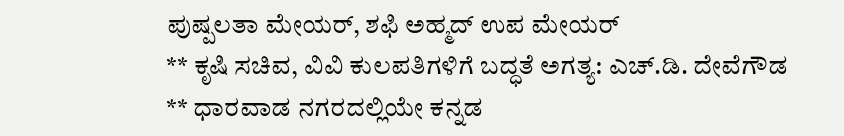ಪುಷ್ಪಲತಾ ಮೇಯರ್, ಶಫಿ ಅಹ್ಮದ್ ಉಪ ಮೇಯರ್
** ಕೃಷಿ ಸಚಿವ, ವಿವಿ ಕುಲಪತಿಗಳಿಗೆ ಬದ್ಧತೆ ಅಗತ್ಯ: ಎಚ್.ಡಿ. ದೇವೆಗೌಡ
** ಧಾರವಾಡ ನಗರದಲ್ಲಿಯೇ ಕನ್ನಡ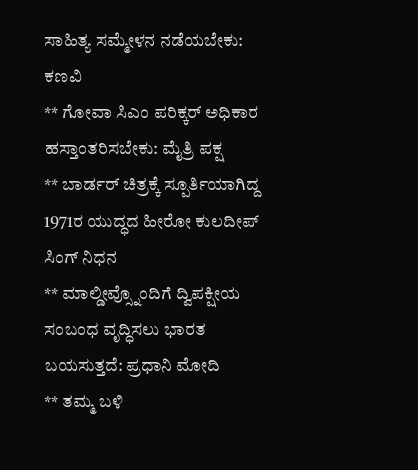ಸಾಹಿತ್ಯ ಸಮ್ಮೇಳನ ನಡೆಯಬೇಕು: ಕಣವಿ
** ಗೋವಾ ಸಿಎಂ ಪರಿಕ್ಕರ್ ಅಧಿಕಾರ ಹಸ್ತಾಂತರಿಸಬೇಕು: ಮೈತ್ರಿ ಪಕ್ಷ
** ಬಾರ್ಡರ್ ಚಿತ್ರಕ್ಕೆ ಸ್ಪೂರ್ತಿಯಾಗಿದ್ದ 1971ರ ಯುದ್ಧದ ಹೀರೋ ಕುಲದೀಪ್ ಸಿಂಗ್ ನಿಧನ
** ಮಾಲ್ಡೀವ್ಸ್ನೊಂದಿಗೆ ದ್ವಿಪಕ್ಷೀಯ ಸಂಬಂಧ ವೃದ್ಧಿಸಲು ಭಾರತ ಬಯಸುತ್ತದೆ: ಪ್ರಧಾನಿ ಮೋದಿ
** ತಮ್ಮ ಬಳಿ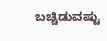ಬಚ್ಚಿಡುವಷ್ಟು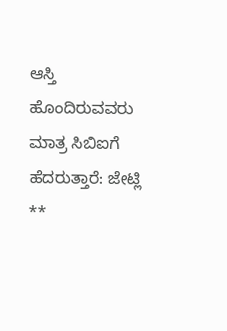ಆಸ್ತಿ ಹೊಂದಿರುವವರು ಮಾತ್ರ ಸಿಬಿಐಗೆ ಹೆದರುತ್ತಾರೆ: ಜೇಟ್ಲಿ
**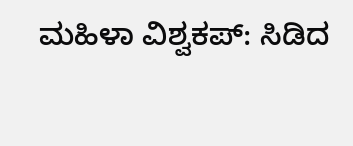ಮಹಿಳಾ ವಿಶ್ವಕಪ್: ಸಿಡಿದ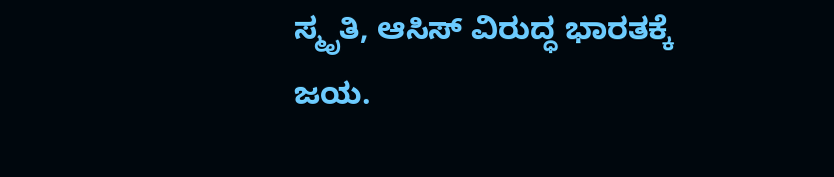ಸ್ಮೃತಿ, ಆಸಿಸ್ ವಿರುದ್ಧ ಭಾರತಕ್ಕೆ ಜಯ.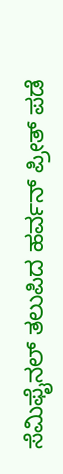ಸೆಮಿಫೈನಲ್ ತಲುಪಿದ ಹರ್ವನ್ ಪ್ರೀತ್ ಪಡೆ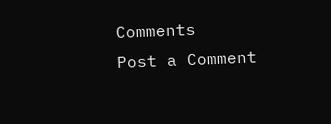Comments
Post a Comment